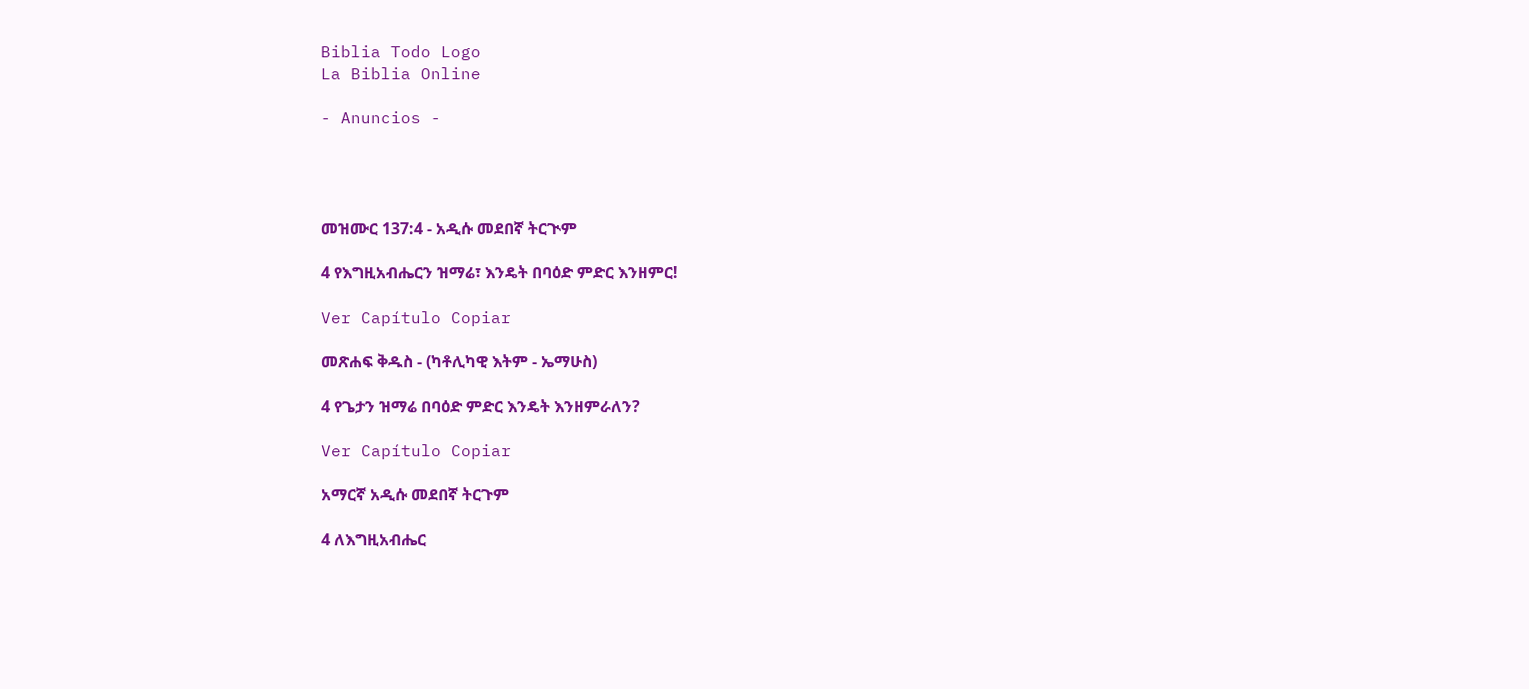Biblia Todo Logo
La Biblia Online

- Anuncios -




መዝሙር 137:4 - አዲሱ መደበኛ ትርጒም

4 የእግዚአብሔርን ዝማሬ፣ እንዴት በባዕድ ምድር እንዘምር!

Ver Capítulo Copiar

መጽሐፍ ቅዱስ - (ካቶሊካዊ እትም - ኤማሁስ)

4 የጌታን ዝማሬ በባዕድ ምድር እንዴት እንዘምራለን?

Ver Capítulo Copiar

አማርኛ አዲሱ መደበኛ ትርጉም

4 ለእግዚአብሔር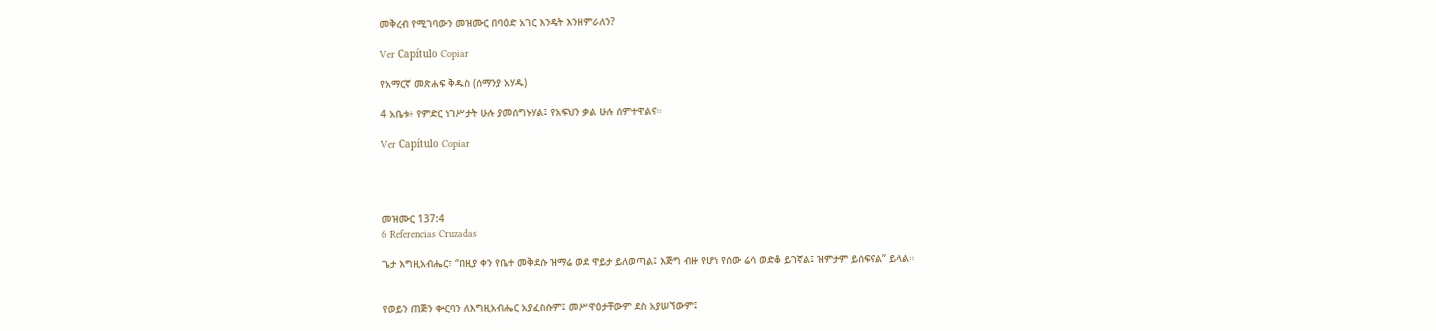መቅረብ የሚገባውን መዝሙር በባዕድ አገር እንዴት እንዘምራለን?

Ver Capítulo Copiar

የአማርኛ መጽሐፍ ቅዱስ (ሰማንያ አሃዱ)

4 አቤቱ፥ የምድር ነገሥታት ሁሉ ያመሰግኑሃል፤ የአፍህን ቃል ሁሉ ሰምተዋልና።

Ver Capítulo Copiar




መዝሙር 137:4
6 Referencias Cruzadas

ጌታ እግዚአብሔር፣ “በዚያ ቀን የቤተ መቅደሱ ዝማሬ ወደ ዋይታ ይለወጣል፤ እጅግ ብዙ የሆነ የሰው ሬሳ ወድቆ ይገኛል፤ ዝምታም ይሰፍናል” ይላል።


የወይን ጠጅን ቍርባን ለእግዚአብሔር አያፈስሱም፤ መሥዋዕታቸውም ደስ አያሠኘውም፤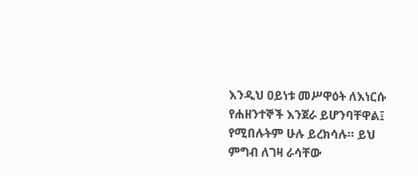እንዲህ ዐይነቱ መሥዋዕት ለእነርሱ የሐዘንተኞች እንጀራ ይሆንባቸዋል፤ የሚበሉትም ሁሉ ይረክሳሉ። ይህ ምግብ ለገዛ ራሳቸው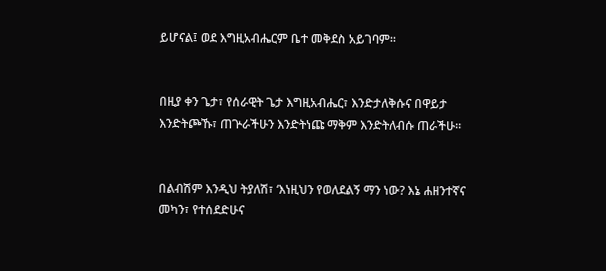ይሆናል፤ ወደ እግዚአብሔርም ቤተ መቅደስ አይገባም።


በዚያ ቀን ጌታ፣ የሰራዊት ጌታ እግዚአብሔር፣ እንድታለቅሱና በዋይታ እንድትጮኹ፣ ጠጕራችሁን እንድትነጩ ማቅም እንድትለብሱ ጠራችሁ።


በልብሽም እንዲህ ትያለሽ፣ ‘እነዚህን የወለደልኝ ማን ነው? እኔ ሐዘንተኛና መካን፣ የተሰደድሁና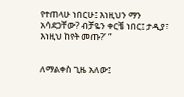የተጠላሁ ነበርሁ፤ እነዚህን ማን አሳደጋቸው? ብቻዬን ቀርቼ ነበር፤ ታዲያ፣ እነዚህ ከየት መጡ?’ ”


ለማልቀስ ጊዜ አለው፤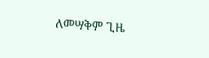ለመሣቅም ጊዜ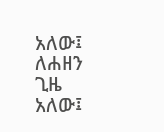አለው፤ ለሐዘን ጊዜ አለው፤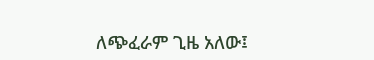ለጭፈራም ጊዜ አለው፤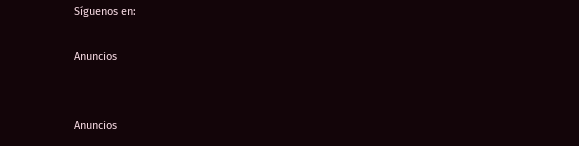Síguenos en:

Anuncios


Anuncios